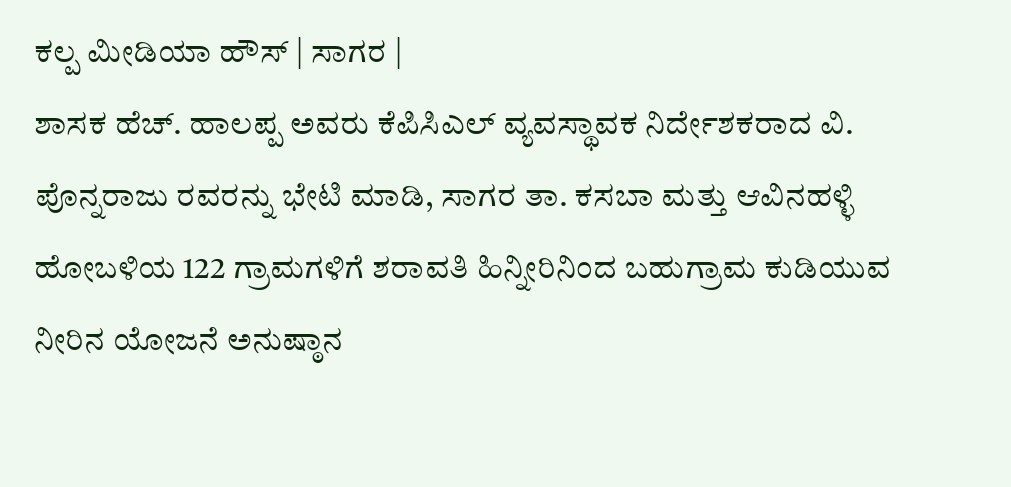ಕಲ್ಪ ಮೀಡಿಯಾ ಹೌಸ್ | ಸಾಗರ |
ಶಾಸಕ ಹೆಚ್. ಹಾಲಪ್ಪ ಅವರು ಕೆಪಿಸಿಎಲ್ ವ್ಯವಸ್ಥಾವಕ ನಿರ್ದೇಶಕರಾದ ವಿ. ಪೊನ್ನರಾಜು ರವರನ್ನು ಭೇಟಿ ಮಾಡಿ, ಸಾಗರ ತಾ. ಕಸಬಾ ಮತ್ತು ಆವಿನಹಳ್ಳಿ ಹೋಬಳಿಯ 122 ಗ್ರಾಮಗಳಿಗೆ ಶರಾವತಿ ಹಿನ್ನೀರಿನಿಂದ ಬಹುಗ್ರಾಮ ಕುಡಿಯುವ ನೀರಿನ ಯೋಜನೆ ಅನುಷ್ಠಾನ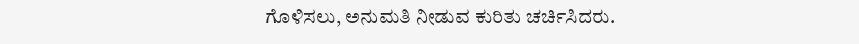ಗೊಳಿಸಲು, ಅನುಮತಿ ನೀಡುವ ಕುರಿತು ಚರ್ಚಿಸಿದರು.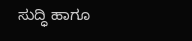ಸುದ್ಧಿ ಹಾಗೂ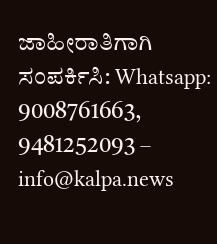ಜಾಹೀರಾತಿಗಾಗಿ ಸಂಪರ್ಕಿಸಿ: Whatsapp: 9008761663, 9481252093 – info@kalpa.news